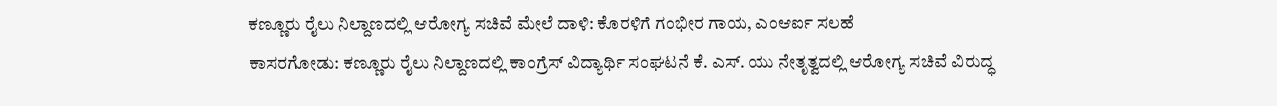ಕಣ್ಣೂರು ರೈಲು ನಿಲ್ದಾಣದಲ್ಲಿ ಆರೋಗ್ಯ ಸಚಿವೆ ಮೇಲೆ ದಾಳಿ: ಕೊರಳಿಗೆ ಗಂಭೀರ ಗಾಯ, ಎಂಆರ್ಐ ಸಲಹೆ
ಕಾಸರಗೋಡು: ಕಣ್ಣೂರು ರೈಲು ನಿಲ್ದಾಣದಲ್ಲಿ ಕಾಂಗ್ರೆಸ್ ವಿದ್ಯಾರ್ಥಿ ಸಂಘಟನೆ ಕೆ. ಎಸ್. ಯು ನೇತೃತ್ವದಲ್ಲಿ ಆರೋಗ್ಯ ಸಚಿವೆ ವಿರುದ್ಧ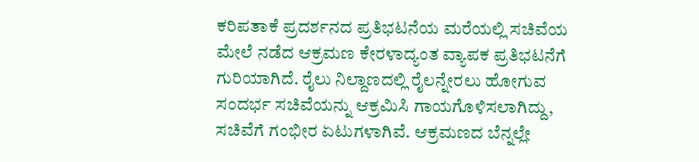ಕರಿಪತಾಕೆ ಪ್ರದರ್ಶನದ ಪ್ರತಿಭಟನೆಯ ಮರೆಯಲ್ಲಿ ಸಚಿವೆಯ ಮೇಲೆ ನಡೆದ ಆಕ್ರಮಣ ಕೇರಳಾದ್ಯಂತ ವ್ಯಾಪಕ ಪ್ರತಿಭಟನೆಗೆ ಗುರಿಯಾಗಿದೆ. ರೈಲು ನಿಲ್ದಾಣದಲ್ಲಿ ರೈಲನ್ನೇರಲು ಹೋಗುವ ಸಂದರ್ಭ ಸಚಿವೆಯನ್ನು ಆಕ್ರಮಿಸಿ ಗಾಯಗೊಳಿಸಲಾಗಿದ್ದು, ಸಚಿವೆಗೆ ಗಂಭೀರ ಏಟುಗಳಾಗಿವೆ. ಆಕ್ರಮಣದ ಬೆನ್ನಲ್ಲೇ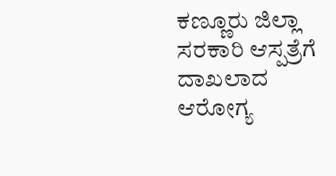ಕಣ್ಣೂರು ಜಿಲ್ಲಾ ಸರಕಾರಿ ಆಸ್ಪತ್ರೆಗೆ ದಾಖಲಾದ ಆರೋಗ್ಯ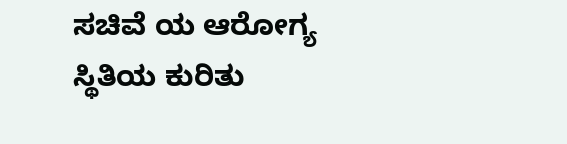ಸಚಿವೆ ಯ ಆರೋಗ್ಯ ಸ್ಥಿತಿಯ ಕುರಿತು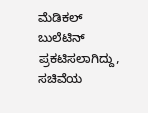ಮೆಡಿಕಲ್ ಬುಲೆಟಿನ್ ಪ್ರಕಟಿಸಲಾಗಿದ್ದು, ಸಚಿವೆಯ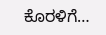ಕೊರಳಿಗೆ…